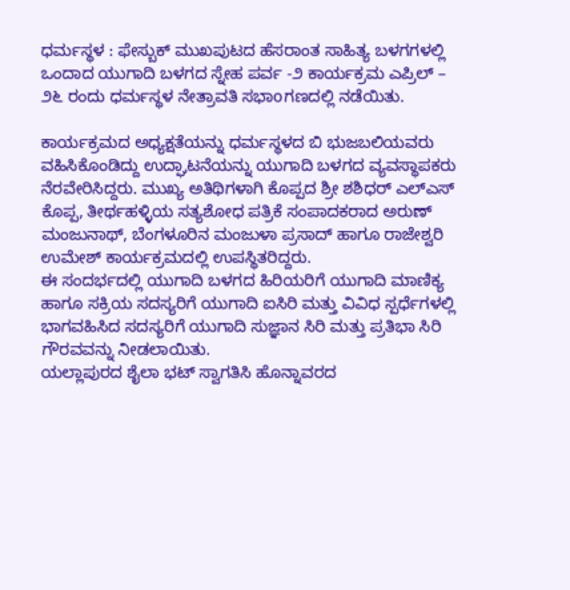ಧರ್ಮಸ್ಥಳ : ಫೇಸ್ಬುಕ್ ಮುಖಪುಟದ ಹೆಸರಾಂತ ಸಾಹಿತ್ಯ ಬಳಗಗಳಲ್ಲಿ ಒಂದಾದ ಯುಗಾದಿ ಬಳಗದ ಸ್ನೇಹ ಪರ್ವ -೨ ಕಾರ್ಯಕ್ರಮ ಎಪ್ರಿಲ್ – ೨೬ ರಂದು ಧರ್ಮಸ್ಥಳ ನೇತ್ರಾವತಿ ಸಭಾoಗಣದಲ್ಲಿ ನಡೆಯಿತು.

ಕಾರ್ಯಕ್ರಮದ ಅಧ್ಯಕ್ಷತೆಯನ್ನು ಧರ್ಮಸ್ಥಳದ ಬಿ ಭುಜಬಲಿಯವರು ವಹಿಸಿಕೊಂಡಿದ್ದು ಉದ್ಘಾಟನೆಯನ್ನು ಯುಗಾದಿ ಬಳಗದ ವ್ಯವಸ್ಥಾಪಕರು ನೆರವೇರಿಸಿದ್ದರು. ಮುಖ್ಯ ಅತಿಥಿಗಳಾಗಿ ಕೊಪ್ಪದ ಶ್ರೀ ಶಶಿಧರ್ ಎಲ್ಎಸ್ ಕೊಪ್ಪ, ತೀರ್ಥಹಳ್ಳಿಯ ಸತ್ಯಶೋಧ ಪತ್ರಿಕೆ ಸಂಪಾದಕರಾದ ಅರುಣ್ ಮಂಜುನಾಥ್, ಬೆಂಗಳೂರಿನ ಮಂಜುಳಾ ಪ್ರಸಾದ್ ಹಾಗೂ ರಾಜೇಶ್ವರಿ ಉಮೇಶ್ ಕಾರ್ಯಕ್ರಮದಲ್ಲಿ ಉಪಸ್ಥಿತರಿದ್ದರು.
ಈ ಸಂದರ್ಭದಲ್ಲಿ ಯುಗಾದಿ ಬಳಗದ ಹಿರಿಯರಿಗೆ ಯುಗಾದಿ ಮಾಣಿಕ್ಯ ಹಾಗೂ ಸಕ್ರಿಯ ಸದಸ್ಯರಿಗೆ ಯುಗಾದಿ ಐಸಿರಿ ಮತ್ತು ವಿವಿಧ ಸ್ಪರ್ಧೆಗಳಲ್ಲಿ ಭಾಗವಹಿಸಿದ ಸದಸ್ಯರಿಗೆ ಯುಗಾದಿ ಸುಜ್ಞಾನ ಸಿರಿ ಮತ್ತು ಪ್ರತಿಭಾ ಸಿರಿ ಗೌರವವನ್ನು ನೀಡಲಾಯಿತು.
ಯಲ್ಲಾಪುರದ ಶೈಲಾ ಭಟ್ ಸ್ವಾಗತಿಸಿ ಹೊನ್ನಾವರದ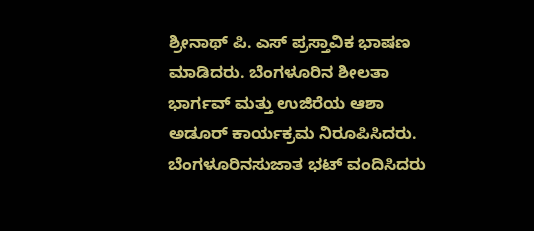ಶ್ರೀನಾಥ್ ಪಿ. ಎಸ್ ಪ್ರಸ್ತಾವಿಕ ಭಾಷಣ ಮಾಡಿದರು. ಬೆಂಗಳೂರಿನ ಶೀಲತಾ ಭಾರ್ಗವ್ ಮತ್ತು ಉಜಿರೆಯ ಆಶಾ ಅಡೂರ್ ಕಾರ್ಯಕ್ರಮ ನಿರೂಪಿಸಿದರು. ಬೆಂಗಳೂರಿನಸುಜಾತ ಭಟ್ ವಂದಿಸಿದರು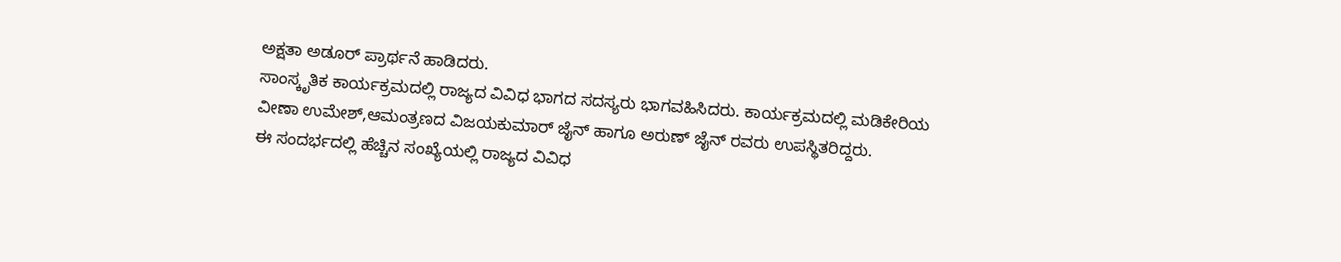ಅಕ್ಷತಾ ಅಡೂರ್ ಪ್ರಾರ್ಥನೆ ಹಾಡಿದರು.
ಸಾಂಸ್ಕೃತಿಕ ಕಾರ್ಯಕ್ರಮದಲ್ಲಿ ರಾಜ್ಯದ ವಿವಿಧ ಭಾಗದ ಸದಸ್ಯರು ಭಾಗವಹಿಸಿದರು. ಕಾರ್ಯಕ್ರಮದಲ್ಲಿ ಮಡಿಕೇರಿಯ ವೀಣಾ ಉಮೇಶ್,ಆಮಂತ್ರಣದ ವಿಜಯಕುಮಾರ್ ಜೈನ್ ಹಾಗೂ ಅರುಣ್ ಜೈನ್ ರವರು ಉಪಸ್ಥಿತರಿದ್ದರು.
ಈ ಸಂದರ್ಭದಲ್ಲಿ ಹೆಚ್ಚಿನ ಸಂಖ್ಯೆಯಲ್ಲಿ ರಾಜ್ಯದ ವಿವಿಧ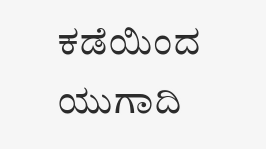ಕಡೆಯಿಂದ ಯುಗಾದಿ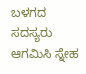ಬಳಗದ ಸದಸ್ಯರು ಆಗಮಿಸಿ ಸ್ನೇಹ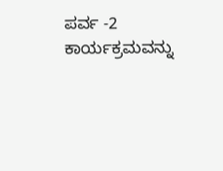ಪರ್ವ -2 ಕಾರ್ಯಕ್ರಮವನ್ನು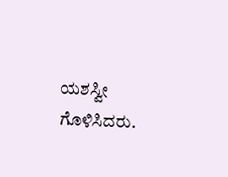ಯಶಸ್ವೀ ಗೊಳಿಸಿದರು.